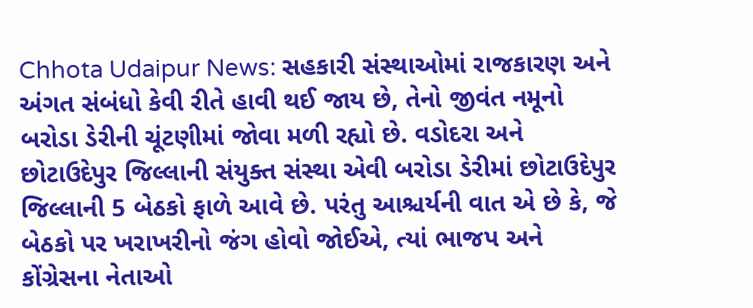Chhota Udaipur News: સહકારી સંસ્થાઓમાં રાજકારણ અને અંગત સંબંધો કેવી રીતે હાવી થઈ જાય છે, તેનો જીવંત નમૂનો બરોડા ડેરીની ચૂંટણીમાં જોવા મળી રહ્યો છે. વડોદરા અને છોટાઉદેપુર જિલ્લાની સંયુક્ત સંસ્થા એવી બરોડા ડેરીમાં છોટાઉદેપુર જિલ્લાની 5 બેઠકો ફાળે આવે છે. પરંતુ આશ્ચર્યની વાત એ છે કે, જે બેઠકો પર ખરાખરીનો જંગ હોવો જોઈએ, ત્યાં ભાજપ અને કોંગ્રેસના નેતાઓ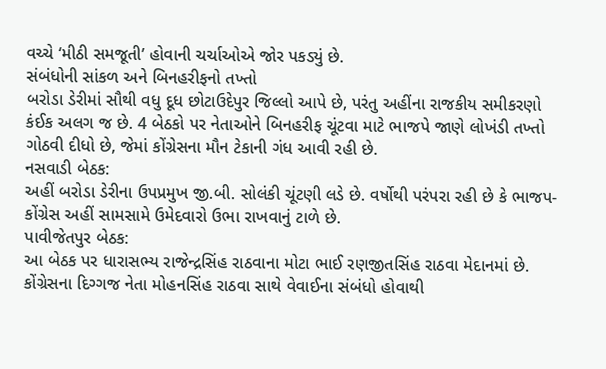વચ્ચે ‘મીઠી સમજૂતી’ હોવાની ચર્ચાઓએ જોર પકડ્યું છે.
સંબંધોની સાંકળ અને બિનહરીફનો તખ્તો
બરોડા ડેરીમાં સૌથી વધુ દૂધ છોટાઉદેપુર જિલ્લો આપે છે, પરંતુ અહીંના રાજકીય સમીકરણો કંઈક અલગ જ છે. 4 બેઠકો પર નેતાઓને બિનહરીફ ચૂંટવા માટે ભાજપે જાણે લોખંડી તખ્તો ગોઠવી દીધો છે, જેમાં કોંગ્રેસના મૌન ટેકાની ગંધ આવી રહી છે.
નસવાડી બેઠક:
અહીં બરોડા ડેરીના ઉપપ્રમુખ જી.બી. સોલંકી ચૂંટણી લડે છે. વર્ષોથી પરંપરા રહી છે કે ભાજપ-કોંગ્રેસ અહીં સામસામે ઉમેદવારો ઉભા રાખવાનું ટાળે છે.
પાવીજેતપુર બેઠક:
આ બેઠક પર ધારાસભ્ય રાજેન્દ્રસિંહ રાઠવાના મોટા ભાઈ રણજીતસિંહ રાઠવા મેદાનમાં છે. કોંગ્રેસના દિગ્ગજ નેતા મોહનસિંહ રાઠવા સાથે વેવાઈના સંબંધો હોવાથી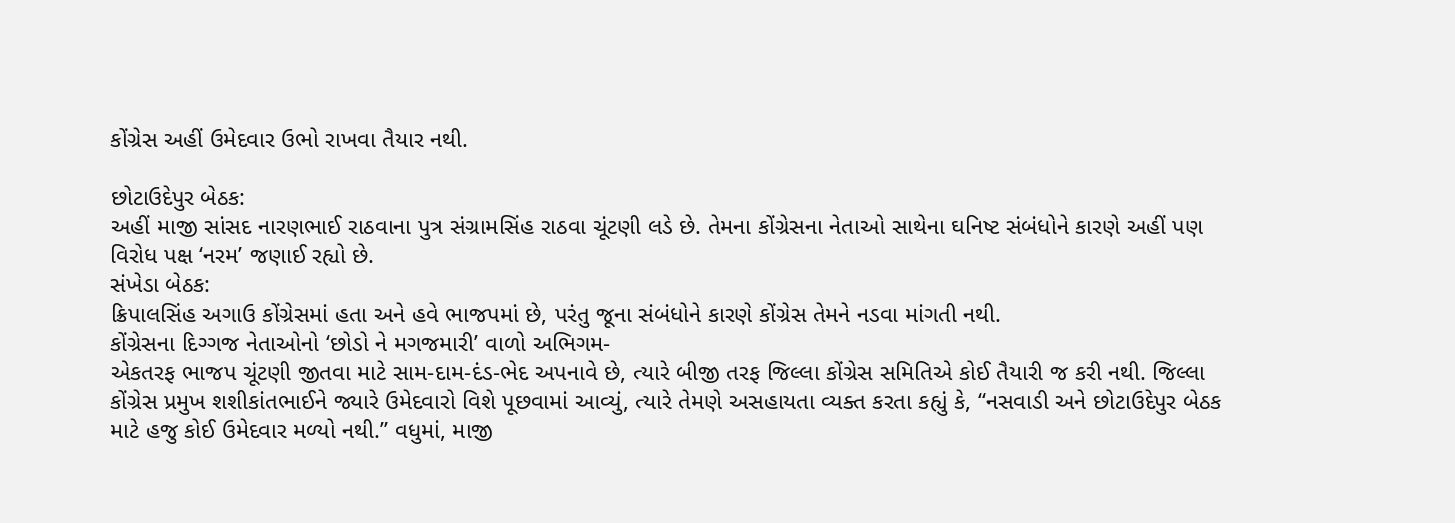કોંગ્રેસ અહીં ઉમેદવાર ઉભો રાખવા તૈયાર નથી.

છોટાઉદેપુર બેઠક:
અહીં માજી સાંસદ નારણભાઈ રાઠવાના પુત્ર સંગ્રામસિંહ રાઠવા ચૂંટણી લડે છે. તેમના કોંગ્રેસના નેતાઓ સાથેના ઘનિષ્ટ સંબંધોને કારણે અહીં પણ વિરોધ પક્ષ ‘નરમ’ જણાઈ રહ્યો છે.
સંખેડા બેઠક:
ક્રિપાલસિંહ અગાઉ કોંગ્રેસમાં હતા અને હવે ભાજપમાં છે, પરંતુ જૂના સંબંધોને કારણે કોંગ્રેસ તેમને નડવા માંગતી નથી.
કોંગ્રેસના દિગ્ગજ નેતાઓનો ‘છોડો ને મગજમારી’ વાળો અભિગમ-
એકતરફ ભાજપ ચૂંટણી જીતવા માટે સામ-દામ-દંડ-ભેદ અપનાવે છે, ત્યારે બીજી તરફ જિલ્લા કોંગ્રેસ સમિતિએ કોઈ તૈયારી જ કરી નથી. જિલ્લા કોંગ્રેસ પ્રમુખ શશીકાંતભાઈને જ્યારે ઉમેદવારો વિશે પૂછવામાં આવ્યું, ત્યારે તેમણે અસહાયતા વ્યક્ત કરતા કહ્યું કે, “નસવાડી અને છોટાઉદેપુર બેઠક માટે હજુ કોઈ ઉમેદવાર મળ્યો નથી.” વધુમાં, માજી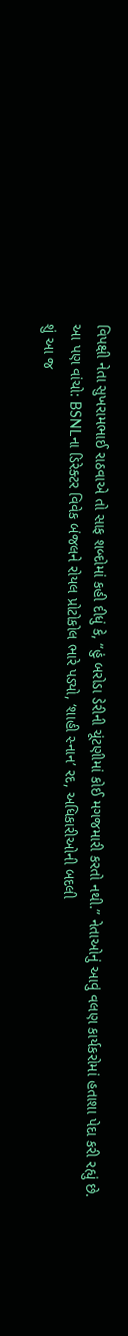વિપક્ષી નેતા સુખરામભાઈ રાઠવાએ તો સાફ શબ્દોમાં કહી દીધું કે, “હું બરોડા ડેરીની ચૂંટણીમાં કોઈ મગજમારી કરતો નથી.” નેતાઓનું આવું વલણ કાર્યકરોમાં હતાશા પેદા કરી રહ્યું છે.
આ પણ વાંચો: BSNLના ડિરેક્ટર વિવેક બંજલને રોયલ પ્રોટોકોલ ભારે પડ્યો, ‘શાહી સ્નાન’ રદ, અધિકારીઓની બદલી
શું આ જ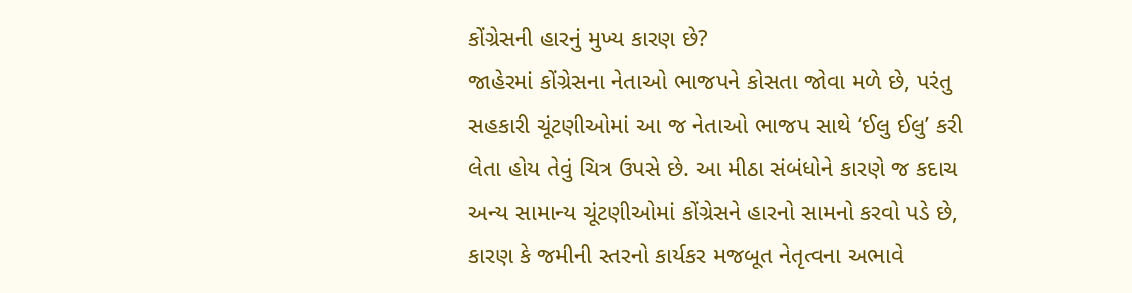કોંગ્રેસની હારનું મુખ્ય કારણ છે?
જાહેરમાં કોંગ્રેસના નેતાઓ ભાજપને કોસતા જોવા મળે છે, પરંતુ સહકારી ચૂંટણીઓમાં આ જ નેતાઓ ભાજપ સાથે ‘ઈલુ ઈલુ’ કરી લેતા હોય તેવું ચિત્ર ઉપસે છે. આ મીઠા સંબંધોને કારણે જ કદાચ અન્ય સામાન્ય ચૂંટણીઓમાં કોંગ્રેસને હારનો સામનો કરવો પડે છે, કારણ કે જમીની સ્તરનો કાર્યકર મજબૂત નેતૃત્વના અભાવે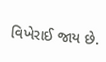વિખેરાઈ જાય છે.